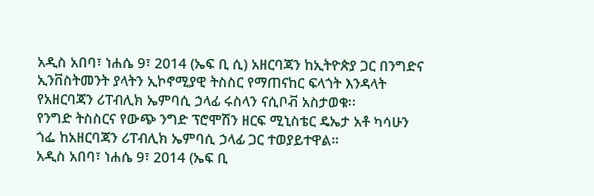አዲስ አበባ፣ ነሐሴ 9፣ 2014 (ኤፍ ቢ ሲ) አዘርባጃን ከኢትዮጵያ ጋር በንግድና ኢንቨስትመንት ያላትን ኢኮኖሚያዊ ትስስር የማጠናከር ፍላጎት እንዳላት የአዘርባጃን ሪፐብሊክ ኤምባሲ ኃላፊ ሩስላን ናሲቦቭ አስታወቁ፡፡
የንግድ ትስስርና የውጭ ንግድ ፕሮሞሽን ዘርፍ ሚኒስቴር ዴኤታ አቶ ካሳሁን ጎፌ ከአዘርባጃን ሪፐብሊክ ኤምባሲ ኃላፊ ጋር ተወያይተዋል።
አዲስ አበባ፣ ነሐሴ 9፣ 2014 (ኤፍ ቢ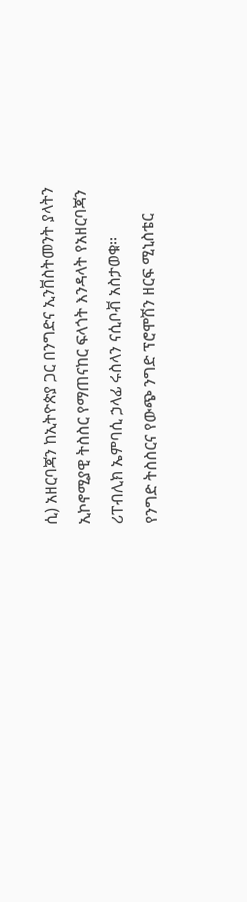ሲ) አዘርባጃን ከኢትዮጵያ ጋር በንግድና ኢንቨስትመንት ያላትን ኢኮኖሚያዊ ትስስር የማጠናከር ፍላጎት እንዳላት የአዘርባጃን ሪፐብሊክ ኤምባሲ ኃላፊ ሩስላን ናሲቦቭ አስታወቁ፡፡
የንግድ ትስስርና የውጭ ንግድ ፕሮሞሽን ዘርፍ ሚኒስቴር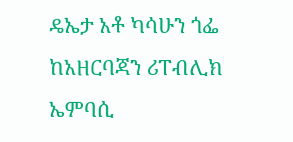ዴኤታ አቶ ካሳሁን ጎፌ ከአዘርባጃን ሪፐብሊክ ኤምባሲ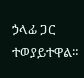ኃላፊ ጋር ተወያይተዋል።